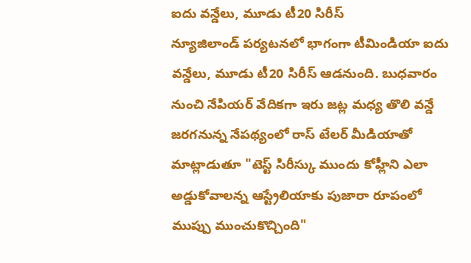ఐదు వన్డేలు, మూడు టీ20 సిరీస్
న్యూజిలాండ్ పర్యటనలో భాగంగా టీమిండియా ఐదు వన్డేలు, మూడు టీ20 సిరీస్ ఆడనుంది. బుధవారం నుంచి నేపియర్ వేదికగా ఇరు జట్ల మధ్య తొలి వన్డే జరగనున్న నేపథ్యంలో రాస్ టేలర్ మీడియాతో మాట్లాడుతూ "టెస్ట్ సిరీస్కు ముందు కోహ్లీని ఎలా అడ్డుకోవాలన్న ఆస్ట్రేలియాకు పుజారా రూపంలో ముప్పు ముంచుకొచ్చింది"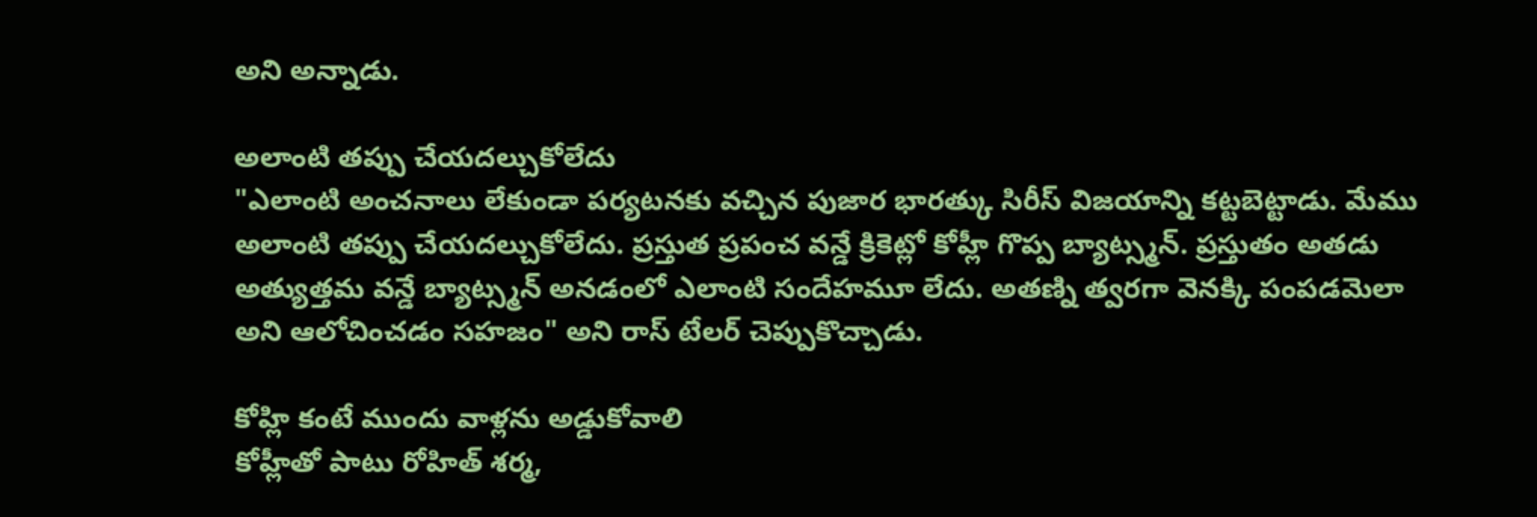అని అన్నాడు.

అలాంటి తప్పు చేయదల్చుకోలేదు
"ఎలాంటి అంచనాలు లేకుండా పర్యటనకు వచ్చిన పుజార భారత్కు సిరీస్ విజయాన్ని కట్టబెట్టాడు. మేము అలాంటి తప్పు చేయదల్చుకోలేదు. ప్రస్తుత ప్రపంచ వన్డే క్రికెట్లో కోహ్లీ గొప్ప బ్యాట్స్మన్. ప్రస్తుతం అతడు అత్యుత్తమ వన్డే బ్యాట్స్మన్ అనడంలో ఎలాంటి సందేహమూ లేదు. అతణ్ని త్వరగా వెనక్కి పంపడమెలా అని ఆలోచించడం సహజం" అని రాస్ టేలర్ చెప్పుకొచ్చాడు.

కోహ్లి కంటే ముందు వాళ్లను అడ్డుకోవాలి
కోహ్లీతో పాటు రోహిత్ శర్మ,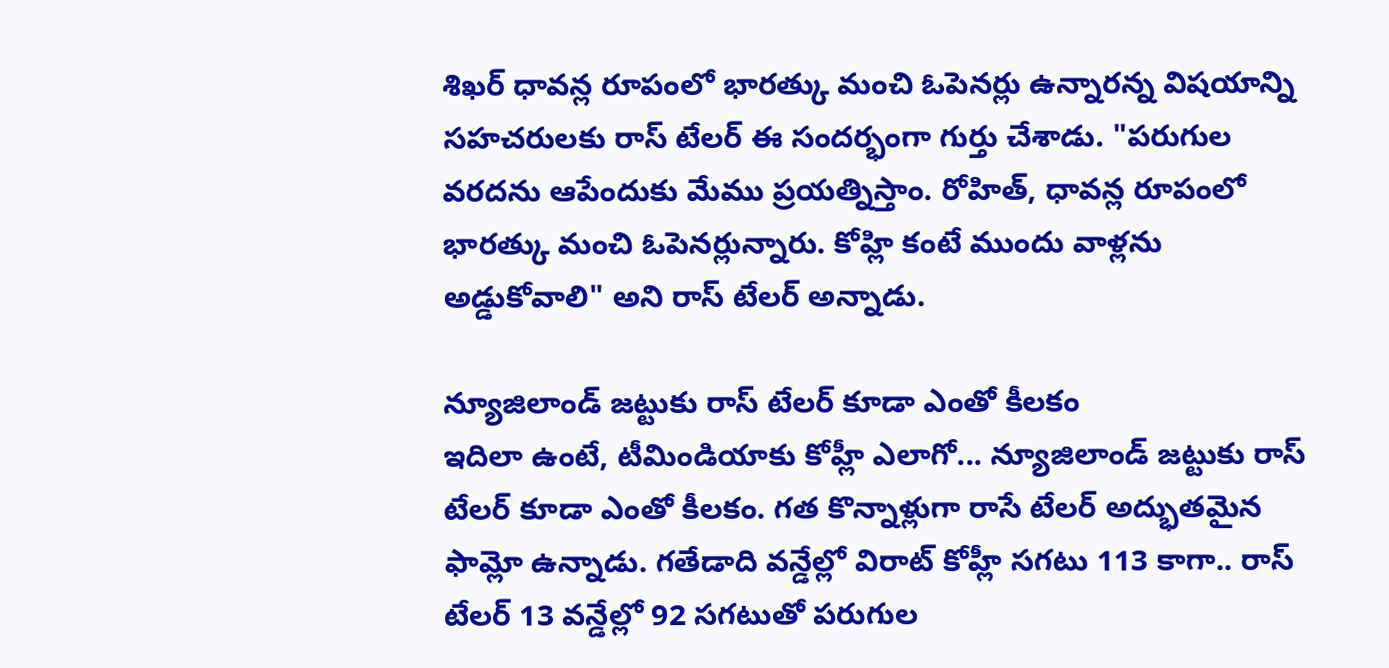శిఖర్ ధావన్ల రూపంలో భారత్కు మంచి ఓపెనర్లు ఉన్నారన్న విషయాన్ని సహచరులకు రాస్ టేలర్ ఈ సందర్భంగా గుర్తు చేశాడు. "పరుగుల వరదను ఆపేందుకు మేము ప్రయత్నిస్తాం. రోహిత్, ధావన్ల రూపంలో భారత్కు మంచి ఓపెనర్లున్నారు. కోహ్లి కంటే ముందు వాళ్లను అడ్డుకోవాలి" అని రాస్ టేలర్ అన్నాడు.

న్యూజిలాండ్ జట్టుకు రాస్ టేలర్ కూడా ఎంతో కీలకం
ఇదిలా ఉంటే, టీమిండియాకు కోహ్లీ ఎలాగో... న్యూజిలాండ్ జట్టుకు రాస్ టేలర్ కూడా ఎంతో కీలకం. గత కొన్నాళ్లుగా రాసే టేలర్ అద్భుతమైన ఫామ్లో ఉన్నాడు. గతేడాది వన్డేల్లో విరాట్ కోహ్లీ సగటు 113 కాగా.. రాస్ టేలర్ 13 వన్డేల్లో 92 సగటుతో పరుగుల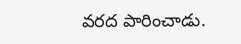వరద పారించాడు.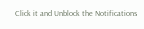Click it and Unblock the Notifications